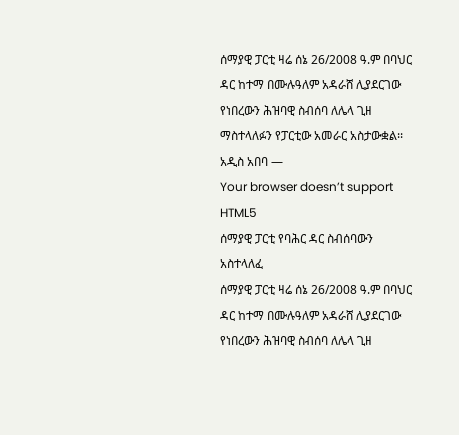ሰማያዊ ፓርቲ ዛሬ ሰኔ 26/2008 ዓ.ም በባህር ዳር ከተማ በሙሉዓለም አዳራሸ ሊያደርገው የነበረውን ሕዝባዊ ስብሰባ ለሌላ ጊዘ ማስተላለፉን የፓርቲው አመራር አስታውቋል፡፡
አዲስ አበባ —
Your browser doesn’t support HTML5
ሰማያዊ ፓርቲ የባሕር ዳር ስብሰባውን አስተላለፈ
ሰማያዊ ፓርቲ ዛሬ ሰኔ 26/2008 ዓ.ም በባህር ዳር ከተማ በሙሉዓለም አዳራሸ ሊያደርገው የነበረውን ሕዝባዊ ስብሰባ ለሌላ ጊዘ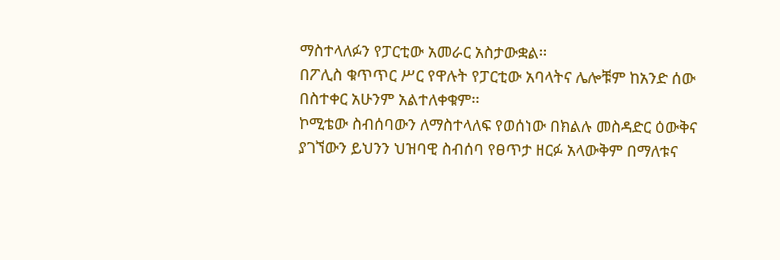ማስተላለፉን የፓርቲው አመራር አስታውቋል፡፡
በፖሊስ ቁጥጥር ሥር የዋሉት የፓርቲው አባላትና ሌሎቹም ከአንድ ሰው በስተቀር አሁንም አልተለቀቁም፡፡
ኮሚቴው ስብሰባውን ለማስተላለፍ የወሰነው በክልሉ መስዳድር ዕውቅና ያገኘውን ይህንን ህዝባዊ ስብሰባ የፀጥታ ዘርፉ አላውቅም በማለቱና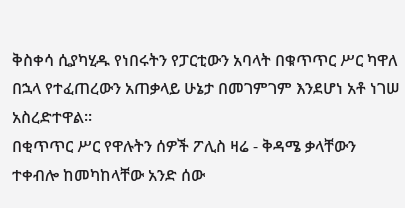ቅስቀሳ ሲያካሂዱ የነበሩትን የፓርቲውን አባላት በቁጥጥር ሥር ካዋለ በኋላ የተፈጠረውን አጠቃላይ ሁኔታ በመገምገም እንደሆነ አቶ ነገሠ አስረድተዋል፡፡
በቂጥጥር ሥር የዋሉትን ሰዎች ፖሊስ ዛሬ - ቅዳሜ ቃላቸውን ተቀብሎ ከመካከላቸው አንድ ሰው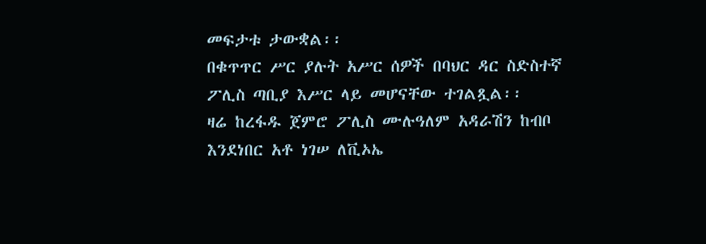መፍታቱ ታውቋል፡፡
በቁጥጥር ሥር ያሉት አሥር ሰዎች በባህር ዳር ስድስተኛ ፖሊስ ጣቢያ እሥር ላይ መሆናቸው ተገልጿል፡፡
ዛሬ ከረፋዱ ጀምሮ ፖሊስ ሙሉዓለም አዳራሽን ከብቦ እንደነበር አቶ ነገሠ ለቪኦኤ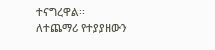ተናግረዋል፡፡
ለተጨማሪ የተያያዘውን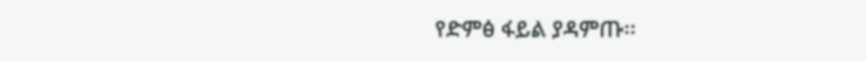የድምፅ ፋይል ያዳምጡ፡፡